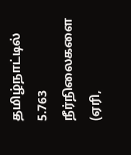தமிழ்நாட்டில் 5.763 நீர்நிலைகளை (ஏரி,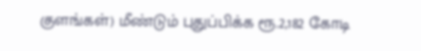குளங்கள்) மீண்டும் புதுப்பிக்க ரூ.2,182 கோடி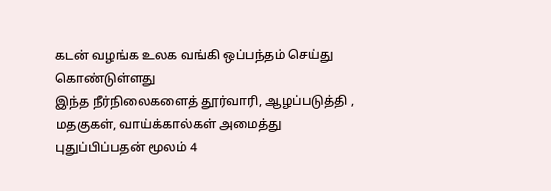கடன் வழங்க உலக வங்கி ஒப்பந்தம் செய்து கொண்டுள்ளது
இந்த நீர்நிலைகளைத் தூர்வாரி, ஆழப்படுத்தி , மதகுகள், வாய்க்கால்கள் அமைத்து புதுப்பிப்பதன் மூலம் 4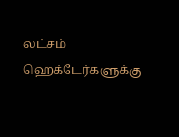லட்சம் ஹெக்டேர்களுக்கு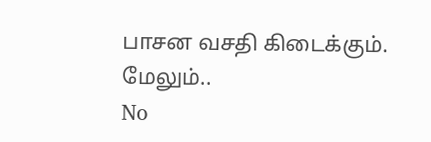பாசன வசதி கிடைக்கும்.
மேலும்..
No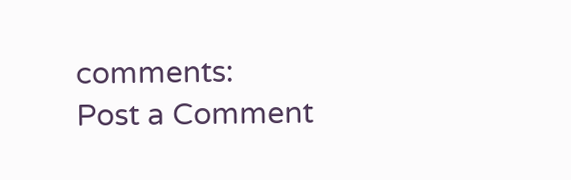comments:
Post a Comment